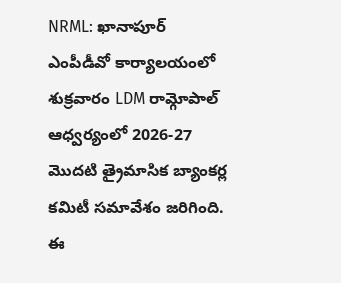NRML: ఖానాపూర్ ఎంపీడీవో కార్యాలయంలో శుక్రవారం LDM రామ్గోపాల్ ఆధ్వర్యంలో 2026-27 మొదటి త్రైమాసిక బ్యాంకర్ల కమిటీ సమావేశం జరిగింది. ఈ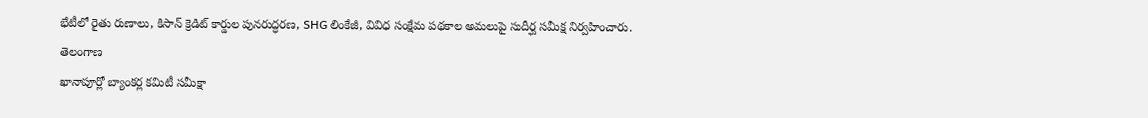భేటీలో రైతు రుణాలు, కిసాన్ క్రెడిట్ కార్డుల పునరుద్ధరణ, SHG లింకేజీ, వివిధ సంక్షేమ పథకాల అమలుపై సుదీర్ఘ సమీక్ష నిర్వహించారు.
తెలంగాణ
ఖానాపూర్లో బ్యాంకర్ల కమిటీ సమీక్షా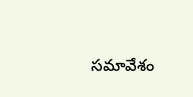సమావేశం